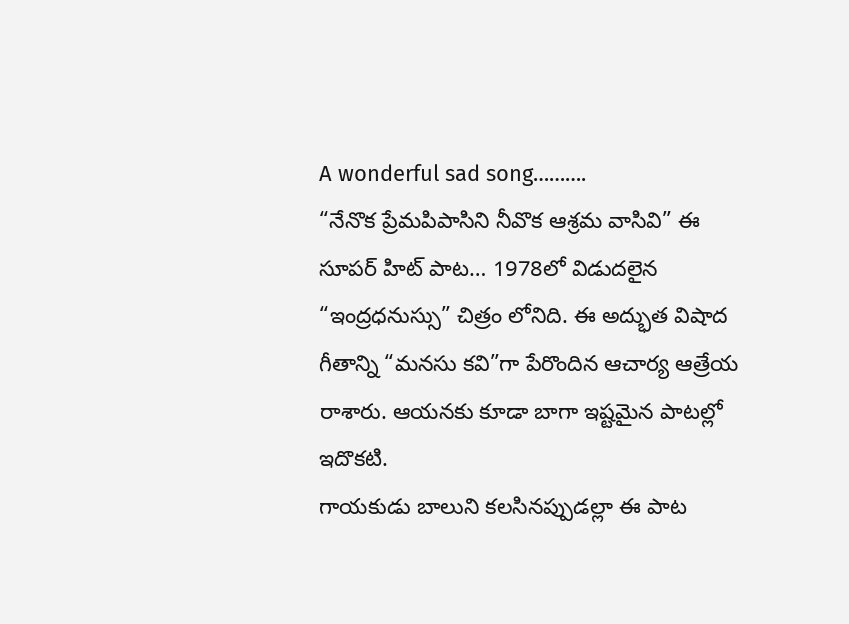A wonderful sad song……….
“నేనొక ప్రేమపిపాసిని నీవొక ఆశ్రమ వాసివి” ఈ సూపర్ హిట్ పాట… 1978లో విడుదలైన “ఇంద్రధనుస్సు” చిత్రం లోనిది. ఈ అద్భుత విషాద గీతాన్ని “మనసు కవి”గా పేరొందిన ఆచార్య ఆత్రేయ రాశారు. ఆయనకు కూడా బాగా ఇష్టమైన పాటల్లో ఇదొకటి.
గాయకుడు బాలుని కలసినప్పుడల్లా ఈ పాట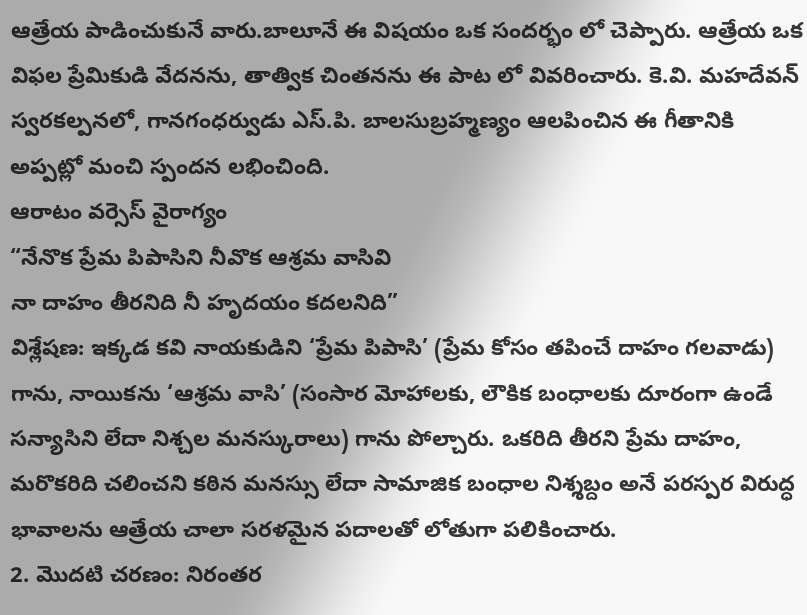ఆత్రేయ పాడించుకునే వారు.బాలూనే ఈ విషయం ఒక సందర్భం లో చెప్పారు. ఆత్రేయ ఒక విఫల ప్రేమికుడి వేదనను, తాత్విక చింతనను ఈ పాట లో వివరించారు. కె.వి. మహదేవన్ స్వరకల్పనలో, గానగంధర్వుడు ఎస్.పి. బాలసుబ్రహ్మణ్యం ఆలపించిన ఈ గీతానికి అప్పట్లో మంచి స్పందన లభించింది.
ఆరాటం వర్సెస్ వైరాగ్యం
“నేనొక ప్రేమ పిపాసిని నీవొక ఆశ్రమ వాసివి
నా దాహం తీరనిది నీ హృదయం కదలనిది”
విశ్లేషణ: ఇక్కడ కవి నాయకుడిని ‘ప్రేమ పిపాసి’ (ప్రేమ కోసం తపించే దాహం గలవాడు) గాను, నాయికను ‘ఆశ్రమ వాసి’ (సంసార మోహాలకు, లౌకిక బంధాలకు దూరంగా ఉండే సన్యాసిని లేదా నిశ్చల మనస్కురాలు) గాను పోల్చారు. ఒకరిది తీరని ప్రేమ దాహం, మరొకరిది చలించని కఠిన మనస్సు లేదా సామాజిక బంధాల నిశ్శబ్దం అనే పరస్పర విరుద్ధ భావాలను ఆత్రేయ చాలా సరళమైన పదాలతో లోతుగా పలికించారు.
2. మొదటి చరణం: నిరంతర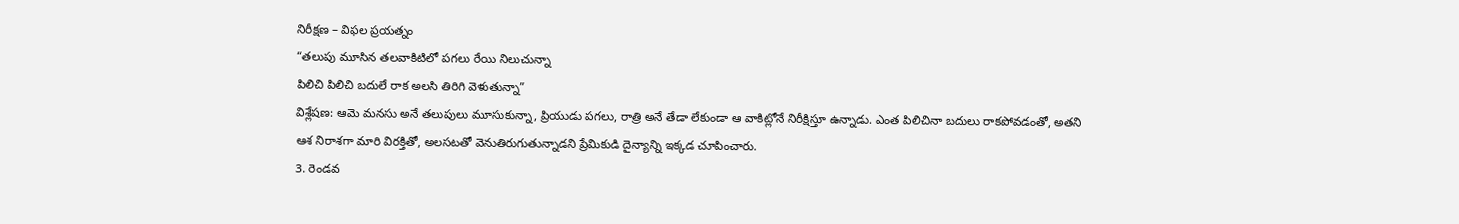నిరీక్షణ – విఫల ప్రయత్నం
“తలుపు మూసిన తలవాకిటిలో పగలు రేయి నిలుచున్నా
పిలిచి పిలిచి బదులే రాక అలసి తిరిగి వెళుతున్నా”
విశ్లేషణ: ఆమె మనసు అనే తలుపులు మూసుకున్నా, ప్రియుడు పగలు, రాత్రి అనే తేడా లేకుండా ఆ వాకిట్లోనే నిరీక్షిస్తూ ఉన్నాడు. ఎంత పిలిచినా బదులు రాకపోవడంతో, అతని ఆశ నిరాశగా మారి విరక్తితో, అలసటతో వెనుతిరుగుతున్నాడని ప్రేమికుడి దైన్యాన్ని ఇక్కడ చూపించారు.
3. రెండవ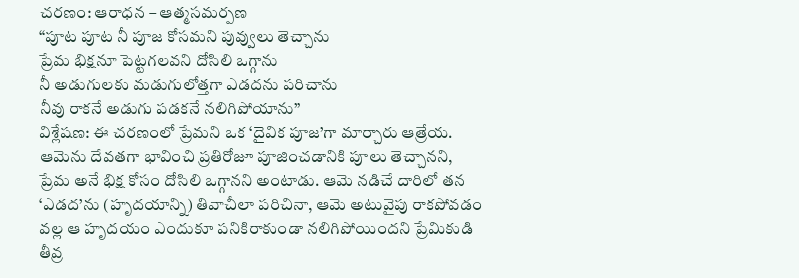చరణం: ఆరాధన – ఆత్మసమర్పణ
“పూట పూట నీ పూజ కోసమని పువ్వులు తెచ్చాను
ప్రేమ భిక్షనూ పెట్టగలవని దోసిలి ఒగ్గాను
నీ అడుగులకు మడుగులోత్తగా ఎడదను పరిచాను
నీవు రాకనే అడుగు పడకనే నలిగిపోయాను”
విశ్లేషణ: ఈ చరణంలో ప్రేమని ఒక ‘దైవిక పూజ’గా మార్చారు ఆత్రేయ. ఆమెను దేవతగా భావించి ప్రతిరోజూ పూజించడానికి పూలు తెచ్చానని, ప్రేమ అనే భిక్ష కోసం దోసిలి ఒగ్గానని అంటాడు. ఆమె నడిచే దారిలో తన ‘ఎడద’ను (హృదయాన్ని) తివాచీలా పరిచినా, ఆమె అటువైపు రాకపోవడం వల్ల ఆ హృదయం ఎందుకూ పనికిరాకుండా నలిగిపోయిందని ప్రేమికుడి తీవ్ర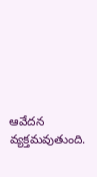ఆవేదన వ్యక్తమవుతుంది.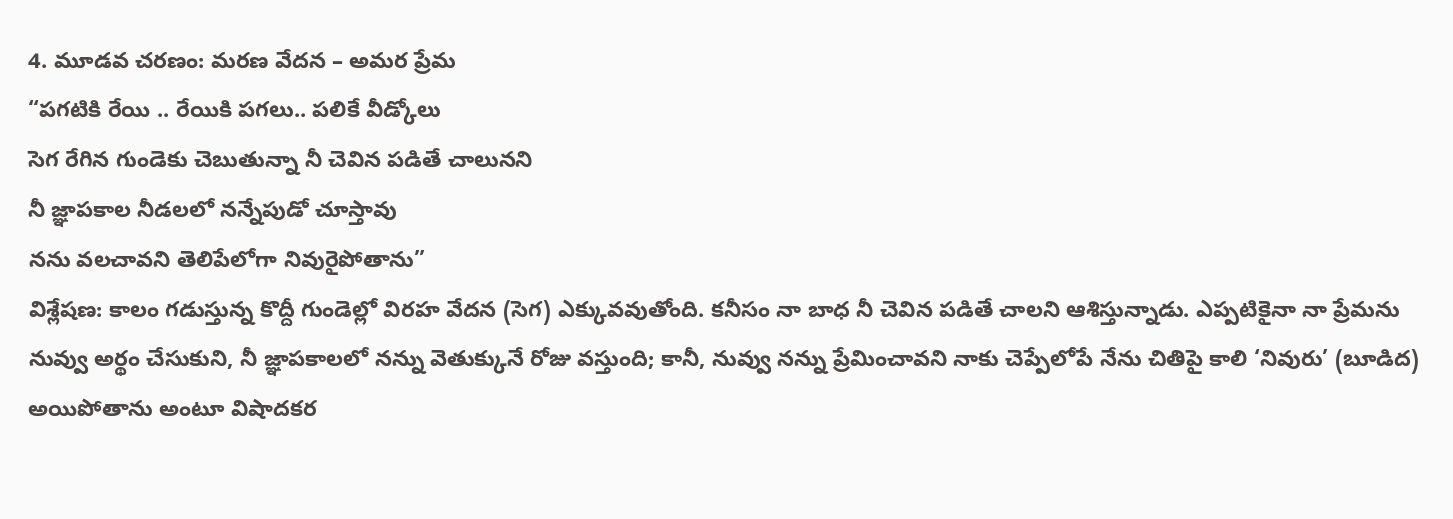4. మూడవ చరణం: మరణ వేదన – అమర ప్రేమ
“పగటికి రేయి .. రేయికి పగలు.. పలికే వీడ్కోలు
సెగ రేగిన గుండెకు చెబుతున్నా నీ చెవిన పడితే చాలునని
నీ జ్ఞాపకాల నీడలలో నన్నేపుడో చూస్తావు
నను వలచావని తెలిపేలోగా నివురైపోతాను”
విశ్లేషణ: కాలం గడుస్తున్న కొద్దీ గుండెల్లో విరహ వేదన (సెగ) ఎక్కువవుతోంది. కనీసం నా బాధ నీ చెవిన పడితే చాలని ఆశిస్తున్నాడు. ఎప్పటికైనా నా ప్రేమను నువ్వు అర్థం చేసుకుని, నీ జ్ఞాపకాలలో నన్ను వెతుక్కునే రోజు వస్తుంది; కానీ, నువ్వు నన్ను ప్రేమించావని నాకు చెప్పేలోపే నేను చితిపై కాలి ‘నివురు’ (బూడిద) అయిపోతాను అంటూ విషాదకర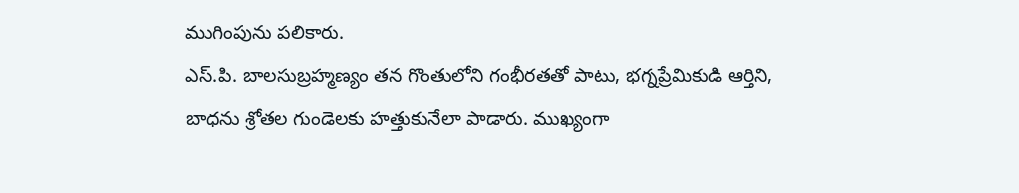ముగింపును పలికారు.
ఎస్.పి. బాలసుబ్రహ్మణ్యం తన గొంతులోని గంభీరతతో పాటు, భగ్నప్రేమికుడి ఆర్తిని, బాధను శ్రోతల గుండెలకు హత్తుకునేలా పాడారు. ముఖ్యంగా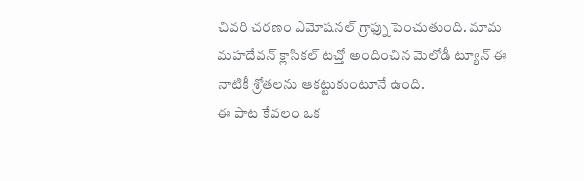చివరి చరణం ఎమోషనల్ గ్రాఫ్ను పెంచుతుంది. మామ మహదేవన్ క్లాసికల్ టచ్తో అందించిన మెలోడీ ట్యూన్ ఈ నాటికీ శ్రోతలను ఆకట్టుకుంటూనే ఉంది.
ఈ పాట కేవలం ఒక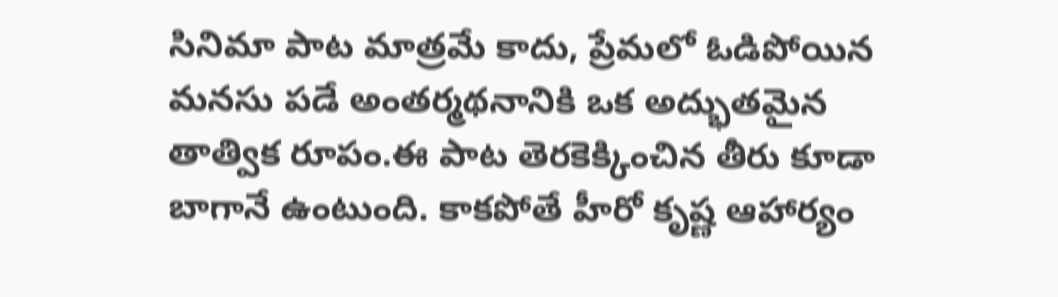సినిమా పాట మాత్రమే కాదు, ప్రేమలో ఓడిపోయిన మనసు పడే అంతర్మథనానికి ఒక అద్భుతమైన తాత్విక రూపం.ఈ పాట తెరకెక్కించిన తీరు కూడా బాగానే ఉంటుంది. కాకపోతే హీరో కృష్ణ ఆహార్యం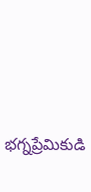భగ్నప్రేమికుడి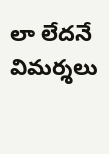లా లేదనే విమర్శలు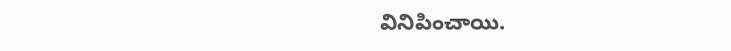వినిపించాయి.